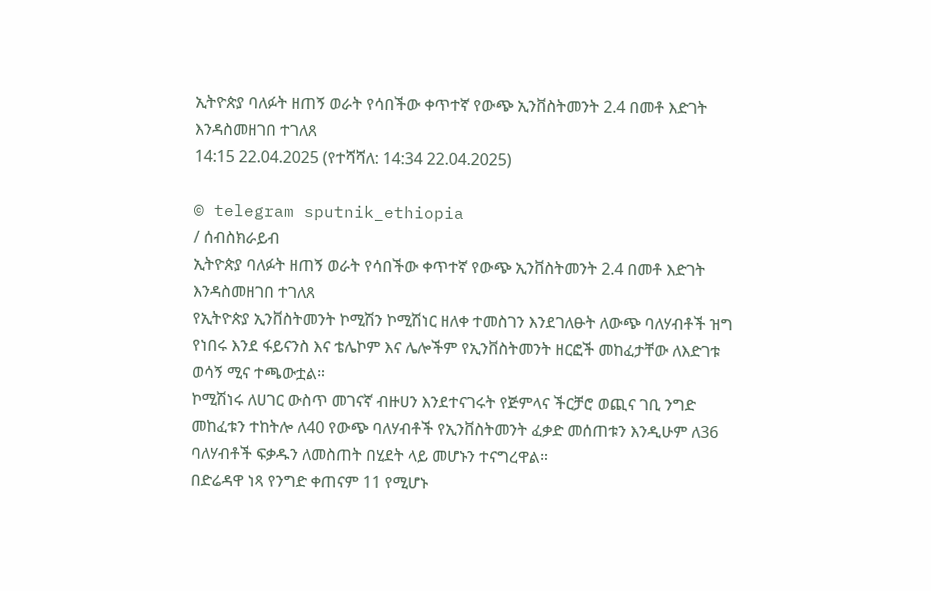ኢትዮጵያ ባለፉት ዘጠኝ ወራት የሳበችው ቀጥተኛ የውጭ ኢንቨስትመንት 2.4 በመቶ እድገት እንዳስመዘገበ ተገለጸ
14:15 22.04.2025 (የተሻሻለ: 14:34 22.04.2025)

© telegram sputnik_ethiopia
/ ሰብስክራይብ
ኢትዮጵያ ባለፉት ዘጠኝ ወራት የሳበችው ቀጥተኛ የውጭ ኢንቨስትመንት 2.4 በመቶ እድገት እንዳስመዘገበ ተገለጸ
የኢትዮጵያ ኢንቨስትመንት ኮሚሽን ኮሚሽነር ዘለቀ ተመስገን እንደገለፁት ለውጭ ባለሃብቶች ዝግ የነበሩ እንደ ፋይናንስ እና ቴሌኮም እና ሌሎችም የኢንቨስትመንት ዘርፎች መከፈታቸው ለእድገቱ ወሳኝ ሚና ተጫውቷል።
ኮሚሽነሩ ለሀገር ውስጥ መገናኛ ብዙሀን እንደተናገሩት የጅምላና ችርቻሮ ወጪና ገቢ ንግድ መከፈቱን ተከትሎ ለ40 የውጭ ባለሃብቶች የኢንቨስትመንት ፈቃድ መሰጠቱን እንዲሁም ለ36 ባለሃብቶች ፍቃዱን ለመስጠት በሂደት ላይ መሆኑን ተናግረዋል።
በድሬዳዋ ነጻ የንግድ ቀጠናም 11 የሚሆኑ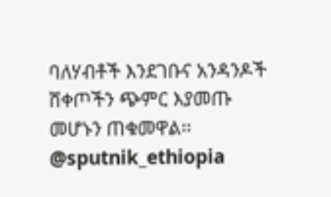ባለሃብቶች እንደገቡና አንዳንዶች ሸቀጦችን ጭምር እያመጡ መሆኑን ጠቁመዋል፡፡
@sputnik_ethiopia